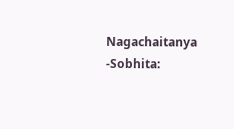Nagachaitanya -Sobhita: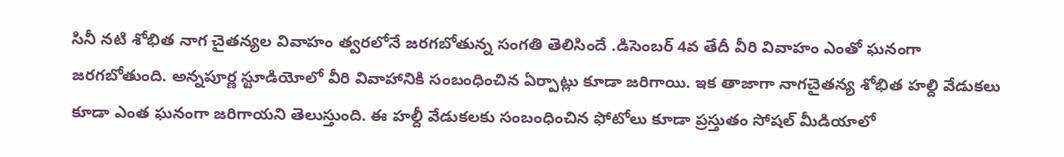సినీ నటి శోభిత నాగ చైతన్యల వివాహం త్వరలోనే జరగబోతున్న సంగతి తెలిసిందే .డిసెంబర్ 4వ తేదీ వీరి వివాహం ఎంతో ఘనంగా జరగబోతుంది. అన్నపూర్ణ స్టూడియోలో వీరి వివాహానికి సంబంధించిన ఏర్పాట్లు కూడా జరిగాయి. ఇక తాజాగా నాగచైతన్య శోభిత హల్ది వేడుకలు కూడా ఎంత ఘనంగా జరిగాయని తెలుస్తుంది. ఈ హల్దీ వేడుకలకు సంబంధించిన ఫోటోలు కూడా ప్రస్తుతం సోషల్ మీడియాలో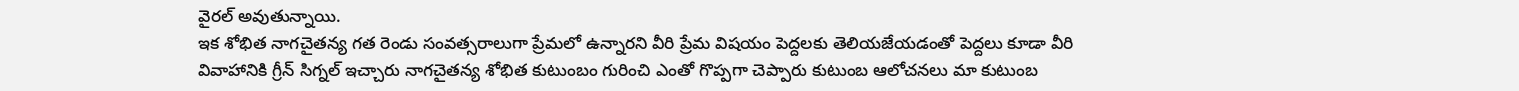వైరల్ అవుతున్నాయి.
ఇక శోభిత నాగచైతన్య గత రెండు సంవత్సరాలుగా ప్రేమలో ఉన్నారని వీరి ప్రేమ విషయం పెద్దలకు తెలియజేయడంతో పెద్దలు కూడా వీరి వివాహానికి గ్రీన్ సిగ్నల్ ఇచ్చారు నాగచైతన్య శోభిత కుటుంబం గురించి ఎంతో గొప్పగా చెప్పారు కుటుంబ ఆలోచనలు మా కుటుంబ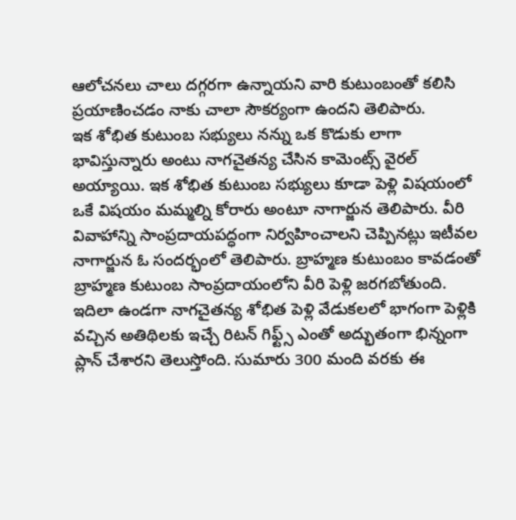ఆలోచనలు చాలు దగ్గరగా ఉన్నాయని వారి కుటుంబంతో కలిసి ప్రయాణించడం నాకు చాలా సౌకర్యంగా ఉందని తెలిపారు.
ఇక శోభిత కుటుంబ సభ్యులు నన్ను ఒక కొడుకు లాగా భావిస్తున్నారు అంటు నాగచైతన్య చేసిన కామెంట్స్ వైరల్ అయ్యాయి. ఇక శోభిత కుటుంబ సభ్యులు కూడా పెళ్లి విషయంలో ఒకే విషయం మమ్మల్ని కోరారు అంటూ నాగార్జున తెలిపారు. వీరి వివాహాన్ని సాంప్రదాయపద్ధంగా నిర్వహించాలని చెప్పినట్లు ఇటీవల నాగార్జున ఓ సందర్భంలో తెలిపారు. బ్రాహ్మణ కుటుంబం కావడంతో బ్రాహ్మణ కుటుంబ సాంప్రదాయంలోని వీరి పెళ్లి జరగబోతుంది.
ఇదిలా ఉండగా నాగచైతన్య శోభిత పెళ్లి వేడుకలలో భాగంగా పెళ్లికి వచ్చిన అతిథిలకు ఇచ్చే రిటన్ గిఫ్ట్స్ ఎంతో అద్భుతంగా భిన్నంగా ప్లాన్ చేశారని తెలుస్తోంది. సుమారు 300 మంది వరకు ఈ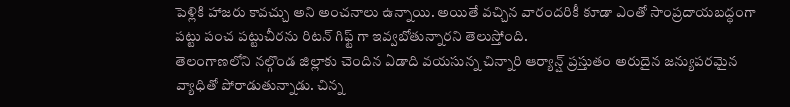పెళ్లికి హాజరు కావచ్చు అని అంచనాలు ఉన్నాయి. అయితే వచ్చిన వారందరికీ కూడా ఎంతో సాంప్రదాయబద్ధంగా పట్టు పంచ పట్టుచీరను రిటన్ గిఫ్ట్ గా ఇవ్వబోతున్నారని తెలుస్తోంది.
తెలంగాణలోని నల్గొండ జిల్లాకు చెందిన ఏడాది వయసున్న చిన్నారి ఆర్యాన్ష్ ప్రస్తుతం అరుదైన జన్యుపరమైన వ్యాధితో పోరాడుతున్నాడు. చిన్న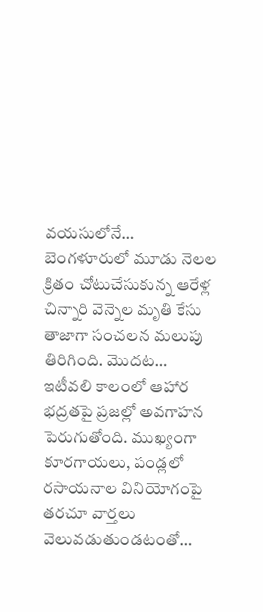వయసులోనే…
బెంగళూరులో మూడు నెలల క్రితం చోటుచేసుకున్న ఆరేళ్ల చిన్నారి వెన్నెల మృతి కేసు తాజాగా సంచలన మలుపు తిరిగింది. మొదట…
ఇటీవలి కాలంలో ఆహార భద్రతపై ప్రజల్లో అవగాహన పెరుగుతోంది. ముఖ్యంగా కూరగాయలు, పండ్లలో రసాయనాల వినియోగంపై తరచూ వార్తలు వెలువడుతుండటంతో…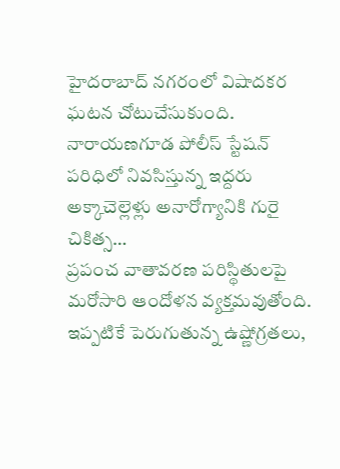హైదరాబాద్ నగరంలో విషాదకర ఘటన చోటుచేసుకుంది. నారాయణగూడ పోలీస్ స్టేషన్ పరిధిలో నివసిస్తున్న ఇద్దరు అక్కాచెల్లెళ్లు అనారోగ్యానికి గురై చికిత్స…
ప్రపంచ వాతావరణ పరిస్థితులపై మరోసారి ఆందోళన వ్యక్తమవుతోంది. ఇప్పటికే పెరుగుతున్న ఉష్ణోగ్రతలు,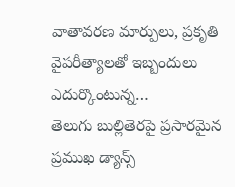వాతావరణ మార్పులు, ప్రకృతి వైపరీత్యాలతో ఇబ్బందులు ఎదుర్కొంటున్న…
తెలుగు బుల్లితెరపై ప్రసారమైన ప్రముఖ డ్యాన్స్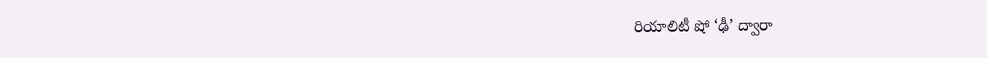రియాలిటీ షో ‘ఢీ’ ద్వారా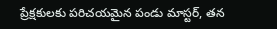ప్రేక్షకులకు పరిచయమైన పండు మాస్టర్, తన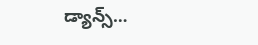డ్యాన్స్…